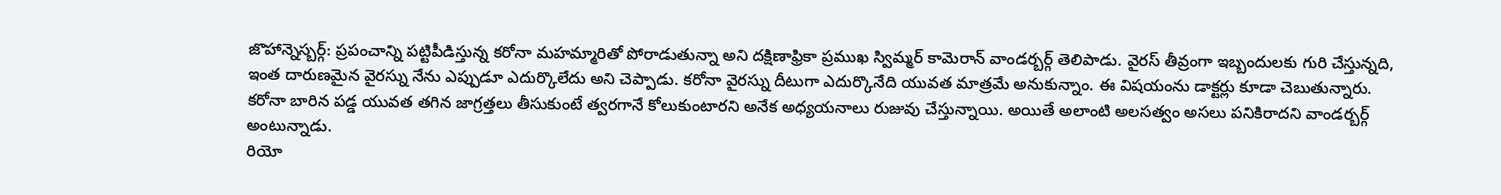జొహాన్నెస్బర్గ్: ప్రపంచాన్ని పట్టిపీడిస్తున్న కరోనా మహమ్మారితో పోరాడుతున్నా అని దక్షిణాఫ్రికా ప్రముఖ స్విమ్మర్ కామెరాన్ వాండర్బర్గ్ తెలిపాడు. వైరస్ తీవ్రంగా ఇబ్బందులకు గురి చేస్తున్నది, ఇంత దారుణమైన వైరస్ను నేను ఎప్పుడూ ఎదుర్కొలేదు అని చెప్పాడు. కరోనా వైరస్ను దీటుగా ఎదుర్కొనేది యువత మాత్రమే అనుకున్నాం. ఈ విషయంను డాక్టర్లు కూడా చెబుతున్నారు. కరోనా బారిన పడ్డ యువత తగిన జాగ్రత్తలు తీసుకుంటే త్వరగానే కోలుకుంటారని అనేక అధ్యయనాలు రుజువు చేస్తున్నాయి. అయితే అలాంటి అలసత్వం అసలు పనికిరాదని వాండర్బర్గ్ అంటున్నాడు.
రియో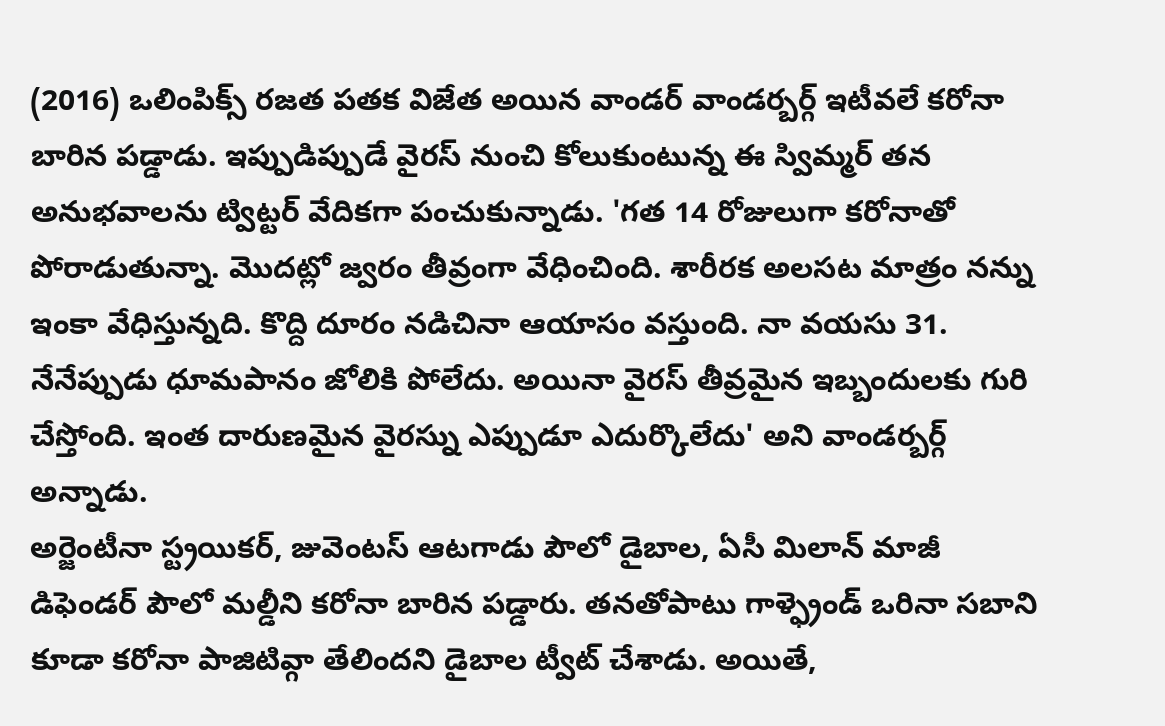(2016) ఒలింపిక్స్ రజత పతక విజేత అయిన వాండర్ వాండర్బర్గ్ ఇటీవలే కరోనా బారిన పడ్డాడు. ఇప్పుడిప్పుడే వైరస్ నుంచి కోలుకుంటున్న ఈ స్విమ్మర్ తన అనుభవాలను ట్విట్టర్ వేదికగా పంచుకున్నాడు. 'గత 14 రోజులుగా కరోనాతో పోరాడుతున్నా. మొదట్లో జ్వరం తీవ్రంగా వేధించింది. శారీరక అలసట మాత్రం నన్ను ఇంకా వేధిస్తున్నది. కొద్ది దూరం నడిచినా ఆయాసం వస్తుంది. నా వయసు 31. నేనేప్పుడు ధూమపానం జోలికి పోలేదు. అయినా వైరస్ తీవ్రమైన ఇబ్బందులకు గురి చేస్తోంది. ఇంత దారుణమైన వైరస్ను ఎప్పుడూ ఎదుర్కొలేదు' అని వాండర్బర్గ్ అన్నాడు.
అర్జెంటీనా స్ట్రయికర్, జువెంటస్ ఆటగాడు పౌలో డైబాల, ఏసీ మిలాన్ మాజీ డిఫెండర్ పౌలో మల్డీని కరోనా బారిన పడ్డారు. తనతోపాటు గాళ్ఫ్రెండ్ ఒరినా సబాని కూడా కరోనా పాజిటివ్గా తేలిందని డైబాల ట్వీట్ చేశాడు. అయితే,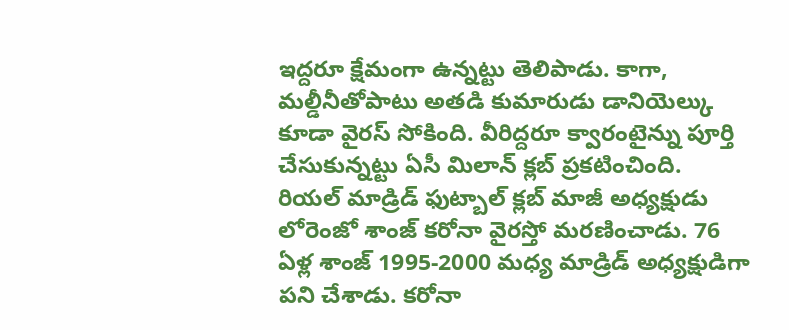ఇద్దరూ క్షేమంగా ఉన్నట్టు తెలిపాడు. కాగా, మల్డీనీతోపాటు అతడి కుమారుడు డానియెల్కు కూడా వైరస్ సోకింది. వీరిద్దరూ క్వారంటైన్ను పూర్తి చేసుకున్నట్టు ఏసీ మిలాన్ క్లబ్ ప్రకటించింది.
రియల్ మాడ్రిడ్ ఫుట్బాల్ క్లబ్ మాజీ అధ్యక్షుడు లోరెంజో శాంజ్ కరోనా వైరస్తో మరణించాడు. 76 ఏళ్ల శాంజ్ 1995-2000 మధ్య మాడ్రిడ్ అధ్యక్షుడిగా పని చేశాడు. కరోనా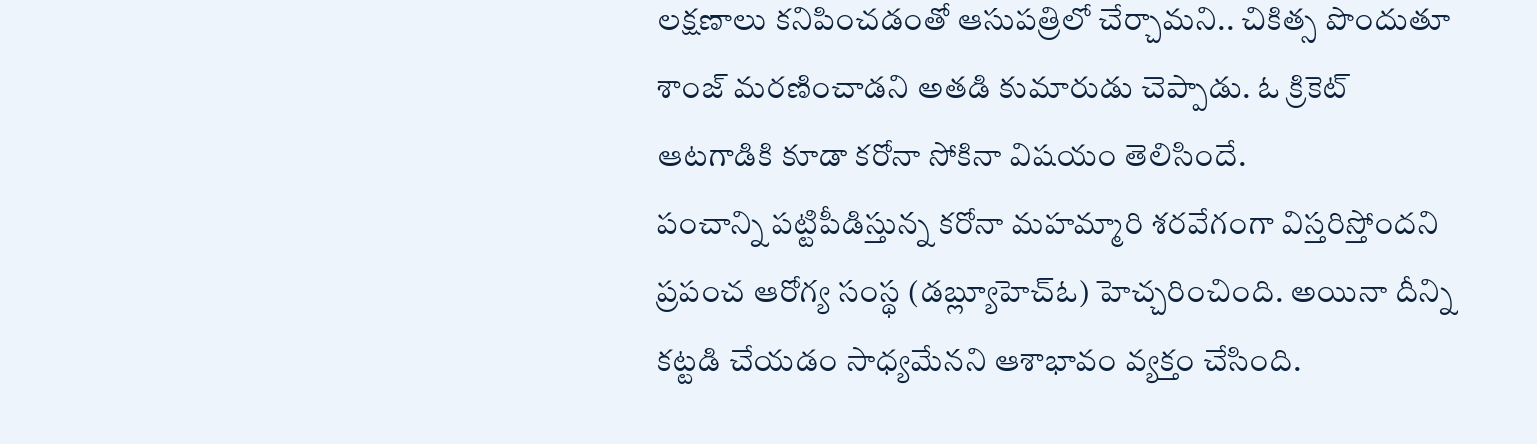లక్షణాలు కనిపించడంతో ఆసుపత్రిలో చేర్చామని.. చికిత్స పొందుతూ శాంజ్ మరణించాడని అతడి కుమారుడు చెప్పాడు. ఓ క్రికెట్ ఆటగాడికి కూడా కరోనా సోకినా విషయం తెలిసిందే.
పంచాన్ని పట్టిపీడిస్తున్న కరోనా మహమ్మారి శరవేగంగా విస్తరిస్తోందని ప్రపంచ ఆరోగ్య సంస్థ (డబ్ల్యూహెచ్ఓ) హెచ్చరించింది. అయినా దీన్ని కట్టడి చేయడం సాధ్యమేనని ఆశాభావం వ్యక్తం చేసింది.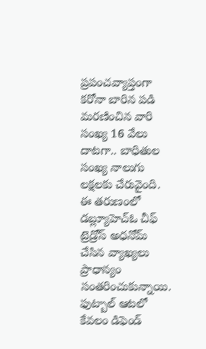ప్రపంచవ్యాప్తంగా కరోనా బారిన పడి మరణించిన వారి సంఖ్య 16 వేలు దాటగా.. బాధితుల సంఖ్య నాలుగు లక్షలకు చేరువైంది. ఈ తరుణంలో డబ్ల్యూహెచ్ఓ చీఫ్ ట్రెడ్రోస్ అధనోమ్ చేసిన వ్యాఖ్యలు ప్రాధాన్యం సంతరించుకున్నాయి. ఫుట్బాల్ ఆటలో కేవలం డిఫెండ్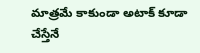మాత్రమే కాకుండా అటాక్ కూడా చేస్తేనే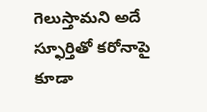గెలుస్తామని అదే స్ఫూర్తితో కరోనాపై కూడా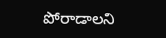పోరాడాలని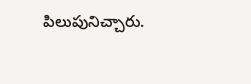పిలుపునిచ్చారు.